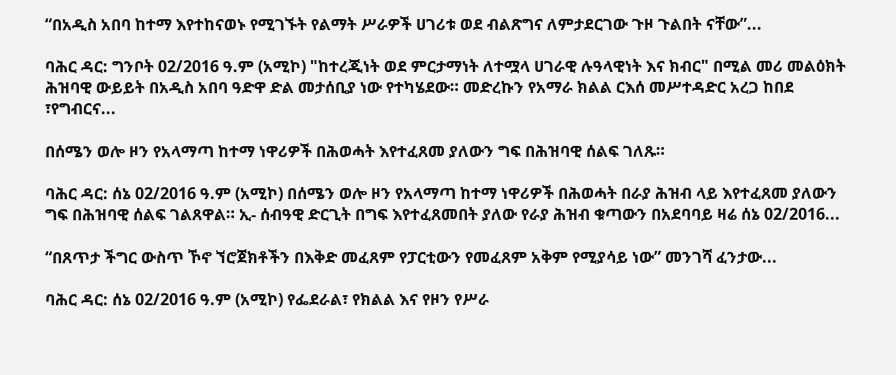“በአዲስ አበባ ከተማ እየተከናወኑ የሚገኙት የልማት ሥራዎች ሀገሪቱ ወደ ብልጽግና ለምታደርገው ጉዞ ጉልበት ናቸው”...

ባሕር ዳር: ግንቦት 02/2016 ዓ.ም (አሚኮ) "ከተረጂነት ወደ ምርታማነት ለተሟላ ሀገራዊ ሉዓላዊነት እና ክብር" በሚል መሪ መልዕክት ሕዝባዊ ውይይት በአዲስ አበባ ዓድዋ ድል መታሰቢያ ነው የተካሄደው። መድረኩን የአማራ ክልል ርእሰ መሥተዳድር አረጋ ከበደ ፣የግብርና...

በሰሜን ወሎ ዞን የአላማጣ ከተማ ነዋሪዎች በሕወሓት እየተፈጸመ ያለውን ግፍ በሕዝባዊ ሰልፍ ገለጹ።

ባሕር ዳር: ሰኔ 02/2016 ዓ.ም (አሚኮ) በሰሜን ወሎ ዞን የአላማጣ ከተማ ነዋሪዎች በሕወሓት በራያ ሕዝብ ላይ እየተፈጸመ ያለውን ግፍ በሕዝባዊ ሰልፍ ገልጸዋል። ኢ- ሰብዓዊ ድርጊት በግፍ እየተፈጸመበት ያለው የራያ ሕዝብ ቁጣውን በአደባባይ ዛሬ ሰኔ 02/2016...

“በጸጥታ ችግር ውስጥ ኾኖ ኘሮጀክቶችን በእቅድ መፈጸም የፓርቲውን የመፈጸም አቅም የሚያሳይ ነው” መንገሻ ፈንታው...

ባሕር ዳር: ሰኔ 02/2016 ዓ.ም (አሚኮ) የፌደራል፣ የክልል እና የዞን የሥራ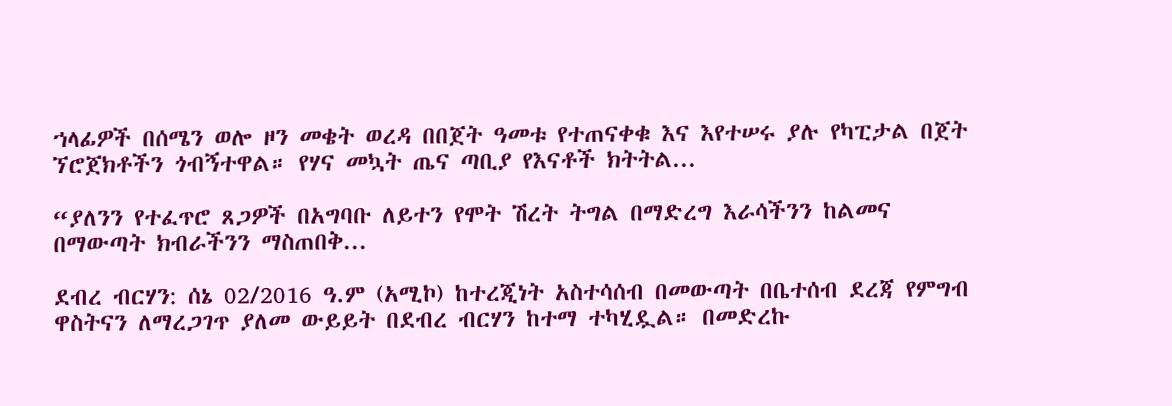ኀላፊዎች በሰሜን ወሎ ዞን መቄት ወረዳ በበጀት ዓመቱ የተጠናቀቁ እና እየተሠሩ ያሉ የካፒታል በጀት ኘሮጀክቶችን ጎብኝተዋል። የሃና መኳት ጤና ጣቢያ የእናቶች ክትትል...

“ያለንን የተፈጥሮ ጸጋዎች በአግባቡ ለይተን የሞት ሽረት ትግል በማድረግ እራሳችንን ከልመና በማውጣት ክብራችንን ማስጠበቅ...

ደብረ ብርሃን: ሰኔ 02/2016 ዓ.ም (አሚኮ) ከተረጂነት አስተሳሰብ በመውጣት በቤተሰብ ደረጃ የምግብ ዋስትናን ለማረጋገጥ ያለመ ውይይት በደብረ ብርሃን ከተማ ተካሂዷል። በመድረኩ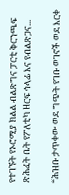የተገኙት የኦሮሚያ ክልል ብልጽግና ፓርቲ ቅርንጫፍ ጽሕፈት ቤት የፖለቲካ ዘርፍ ኅላፊ እና የብልጽጋና...

“ሕዝቡ ታጥቀው ወደ ግጭት የገቡ ወገኖች ወደ እርቀ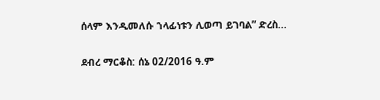ሰላም እንዲመለሱ ኀላፊነቱን ሊወጣ ይገባል” ድረስ...

ደብረ ማርቆስ: ሰኔ 02/2016 ዓ.ም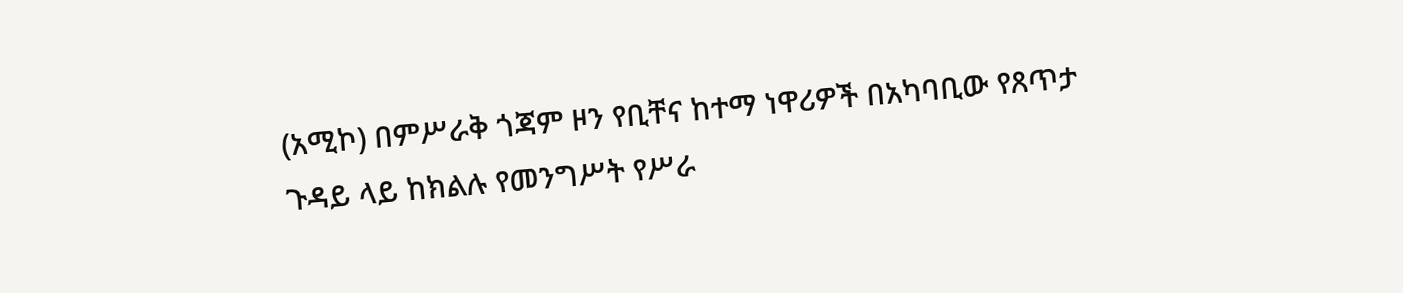(አሚኮ) በምሥራቅ ጎጃም ዞን የቢቸና ከተማ ነዋሪዎች በአካባቢው የጸጥታ ጉዳይ ላይ ከክልሉ የመንግሥት የሥራ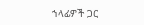ኀላፊዎች ጋር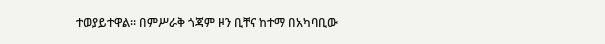ተወያይተዋል። በምሥራቅ ጎጃም ዞን ቢቸና ከተማ በአካባቢው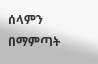ሰላምን በማምጣት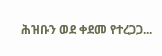ሕዝቡን ወደ ቀደመ የተረጋጋ...